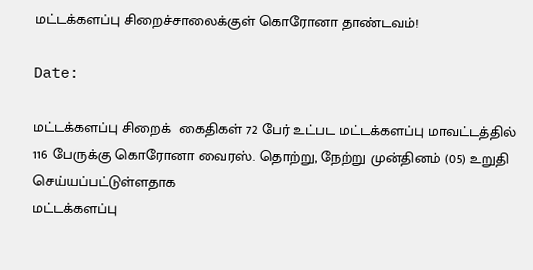மட்டக்களப்பு சிறைச்சாலைக்குள் கொரோனா தாண்டவம்!

Date:

மட்டக்களப்பு சிறைக்  கைதிகள்‌ 72 பேர்‌ உட்பட மட்டக்களப்பு மாவட்டத்தில்‌ 116 பேருக்கு கொரோனா வைரஸ்‌. தொற்று, நேற்று முன்தினம்‌ (05) உறுதி செய்யப்பட்டுள்ளதாக
மட்டக்களப்பு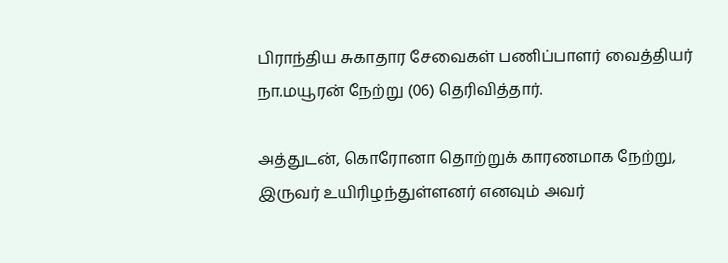பிராந்திய சுகாதார சேவைகள்‌ பணிப்பாளர்‌ வைத்தியர்‌ நா.மயூரன்‌ நேற்று (06) தெரிவித்தார்‌.

அத்துடன்‌, கொரோனா தொற்றுக்‌ காரணமாக நேற்று, இருவர்‌ உயிரிழந்துள்ளனர்‌ எனவும்‌ அவர்‌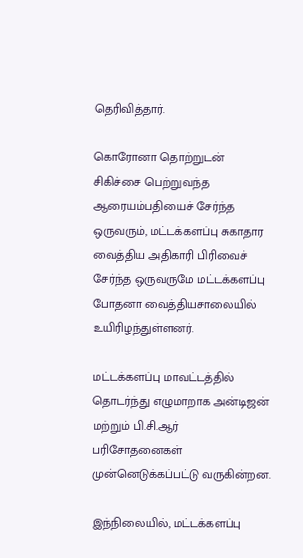தெரிவித்தார்‌.

கொரோனா தொற்றுடன் சிகிச்சை பெற்றுவந்த ஆரையம்பதியைச்‌ சேர்ந்த ஒருவரும்‌, மட்டக்களப்பு சுகாதார வைத்திய அதிகாரி பிரிவைச்‌ சேர்ந்த ஒருவருமே மட்டக்களப்பு போதனா வைத்தியசாலையில் உயிரிழந்துள்ளனர்‌.

மட்டக்களப்பு மாவட்டத்தில்‌ தொடர்ந்து எழுமாறாக அன்டிஜன்‌ மற்றும்‌ பி.சி.ஆர்‌ பரிசோதனைகள்‌ முன்னெடுக்கப்பட்டு வருகின்றன.

இந்நிலையில்‌, மட்டக்களப்பு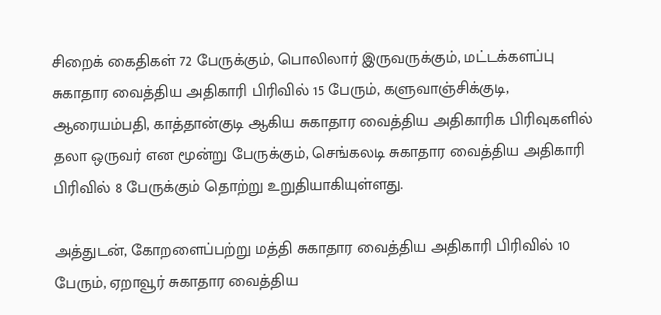சிறைக்‌ கைதிகள்‌ 72 பேருக்கும்‌, பொலிலார்‌ இருவருக்கும்‌, மட்டக்களப்பு சுகாதார வைத்திய அதிகாரி பிரிவில்‌ 15 பேரும்‌, களுவாஞ்சிக்குடி, ஆரையம்பதி, காத்தான்குடி ஆகிய சுகாதார வைத்திய அதிகாரிக பிரிவுகளில்‌ தலா ஒருவர்‌ என மூன்று பேருக்கும்‌, செங்கலடி சுகாதார வைத்திய அதிகாரி பிரிவில்‌ 8 பேருக்கும்‌ தொற்று உறுதியாகியுள்ளது.

அத்துடன்‌, கோறளைப்பற்று மத்தி சுகாதார வைத்திய அதிகாரி பிரிவில்‌ 10 பேரும்‌, ஏறாவூர்‌ சுகாதார வைத்திய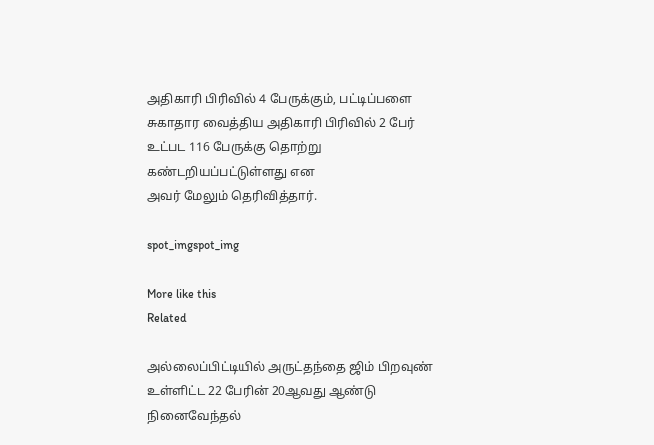அதிகாரி பிரிவில்‌ 4 பேருக்கும்‌, பட்டிப்பளை சுகாதார வைத்திய அதிகாரி பிரிவில்‌ 2 பேர்‌ உட்பட 116 பேருக்கு தொற்று கண்டறியப்பட்டுள்ளது என
அவர்‌ மேலும்‌ தெரிவித்தார்‌.

spot_imgspot_img

More like this
Related

அல்லைப்பிட்டியில் அருட்தந்தை ஜிம் பிறவுண் உள்ளிட்ட 22 பேரின் 20ஆவது ஆண்டு நினைவேந்தல்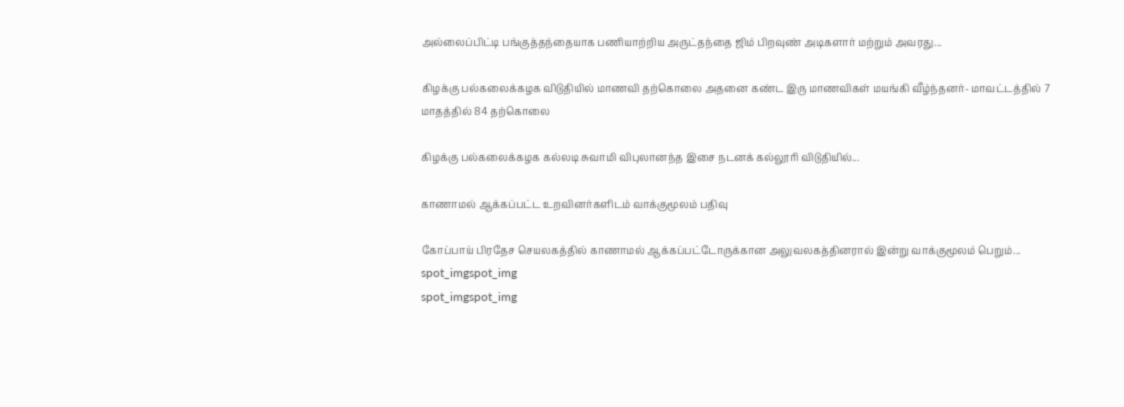அல்லைப்பிட்டி பங்குத்தந்தையாக பணியாற்றிய அருட்தந்தை ஜிம் பிறவுண் அடிகளார் மற்றும் அவரது...

கிழக்கு பல்கலைக்கழக விடுதியில் மாணவி தற்கொலை அதனை கண்ட இரு மாணவிகள் மயங்கி வீழ்ந்தனர்- மாவட்டத்தில் 7 மாதத்தில் 84 தற்கொலை

கிழக்கு பல்கலைக்கழக கல்லடி சுவாமி விபுலானந்த இசை நடனக் கல்லூரி விடுதியில்...

காணாமல் ஆக்கப்பட்ட உறவினர்களிடம் வாக்குமூலம் பதிவு

கோப்பாய் பிரதேச செயலகத்தில் காணாமல் ஆக்கப்பட்டோருக்கான அலுவலகத்தினரால் இன்று வாக்குமூலம் பெறும்...
spot_imgspot_img
spot_imgspot_img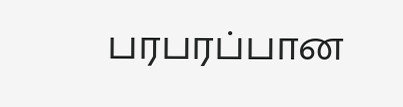பரபரப்பான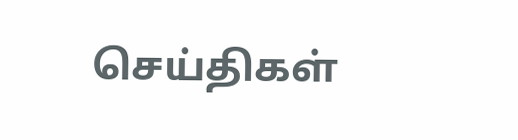செய்திகள்